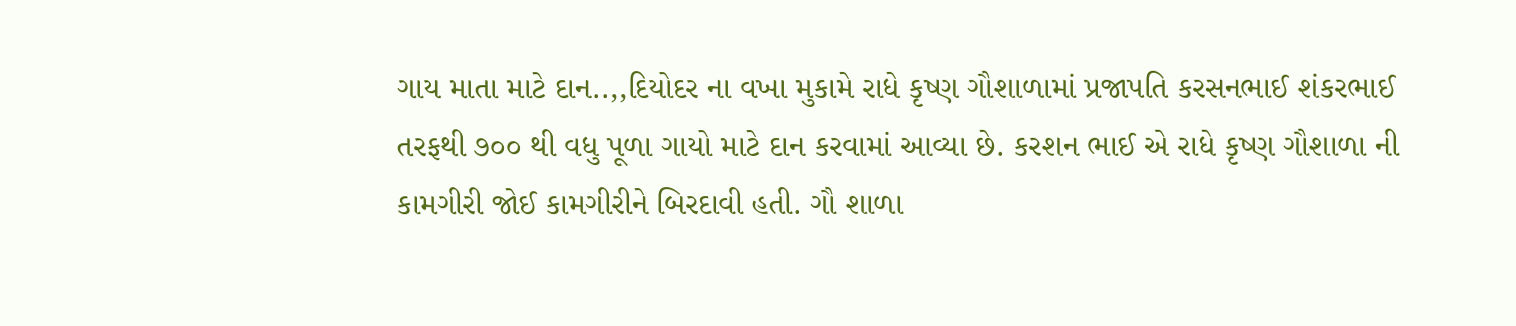ગાય માતા માટે દાન..,,દિયોદર ના વખા મુકામે રાધે કૃષ્ણ ગૌશાળામાં પ્રજાપતિ કરસનભાઈ શંકરભાઈ તરફથી ૭૦૦ થી વધુ પૂળા ગાયો માટે દાન કરવામાં આવ્યા છે. કરશન ભાઈ એ રાધે કૃષ્ણ ગૌશાળા ની કામગીરી જોઈ કામગીરીને બિરદાવી હતી. ગૌ શાળા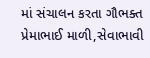માં સંચાલન કરતા ગૌભક્ત પ્રેમાભાઈ માળી,સેવાભાવી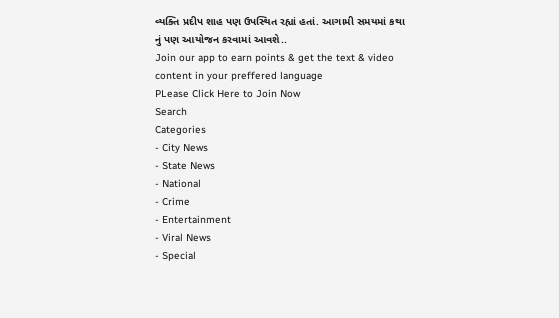વ્યક્તિ પ્રદીપ શાહ પણ ઉપસ્થિત રહ્યાં હતાં. આગામી સમયમાં કથા નું પણ આયોજન કરવામાં આવશે..
Join our app to earn points & get the text & video content in your preffered language
PLease Click Here to Join Now
Search
Categories
- City News
- State News
- National
- Crime
- Entertainment
- Viral News
- Special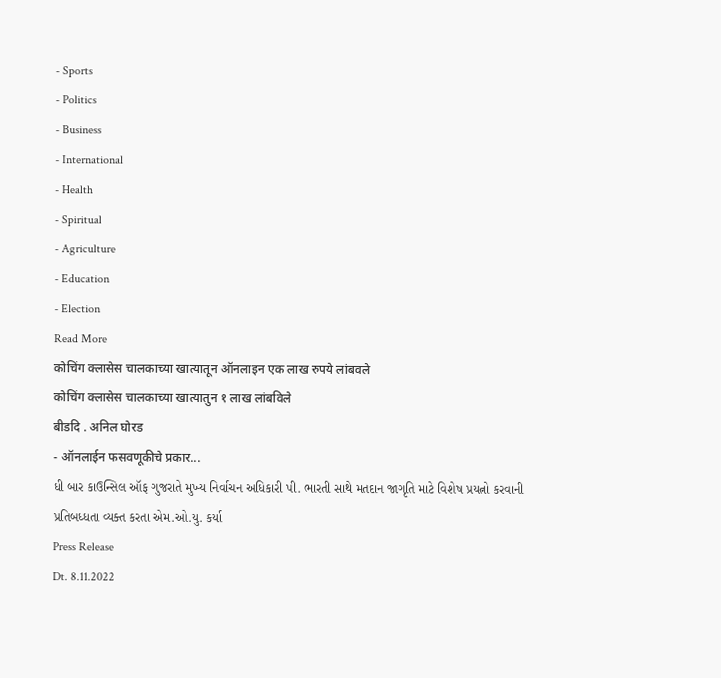- Sports
- Politics
- Business
- International
- Health
- Spiritual
- Agriculture
- Education
- Election
Read More
कोचिंग क्लासेस चालकाच्या खात्यातून ऑनलाइन एक लाख रुपये लांबवले
कोचिंग क्लासेस चालकाच्या खात्यातुन १ लाख लांबविले
बीडदि . अनिल घोरड
- ऑनलाईन फसवणूकीचे प्रकार...
ધી બાર કાઉન્સિલ ઑફ ગુજરાતે મુખ્ય નિર્વાચન અધિકારી પી. ભારતી સાથે મતદાન જાગૃતિ માટે વિશેષ પ્રયત્નો કરવાની પ્રતિબધ્ધતા વ્યક્ત કરતા એમ.ઓ.યુ. કર્યા
Press Release
Dt. 8.11.2022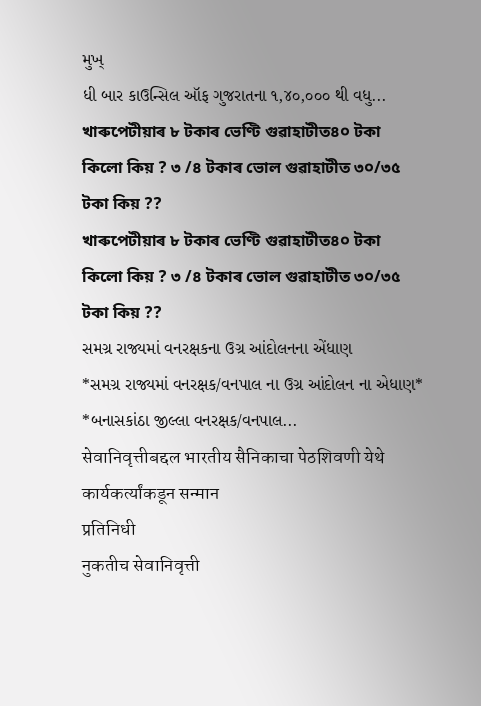મુખ્
ધી બાર કાઉન્સિલ ઑફ ગુજરાતના ૧,૪૦,૦૦૦ થી વધુ...
খাৰুপেটীয়াৰ ৮ টকাৰ ভেণ্টি গুৱাহাটীত৪০ টকা কিলো কিয় ? ৩ /৪ টকাৰ ভোল গুৱাহাটীত ৩০/৩৫ টকা কিয় ??
খাৰুপেটীয়াৰ ৮ টকাৰ ভেণ্টি গুৱাহাটীত৪০ টকা কিলো কিয় ? ৩ /৪ টকাৰ ভোল গুৱাহাটীত ৩০/৩৫ টকা কিয় ??
સમગ્ર રાજ્યમાં વનરક્ષકના ઉગ્ર આંદોલનના એંધાણ
*સમગ્ર રાજ્યમાં વનરક્ષક/વનપાલ ના ઉગ્ર આંદોલન ના એધાણ*
*બનાસકાંઠા જીલ્લા વનરક્ષક/વનપાલ...
सेवानिवृत्तीबद्दल भारतीय सैनिकाचा पेठशिवणी येथे कार्यकर्त्यांकडून सन्मान
प्रतिनिधी
नुकतीच सेवानिवृत्ती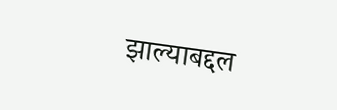झाल्याबद्दल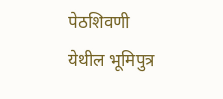पेठशिवणी येथील भूमिपुत्र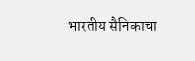भारतीय सैनिकाचा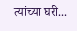त्यांच्या घरी...